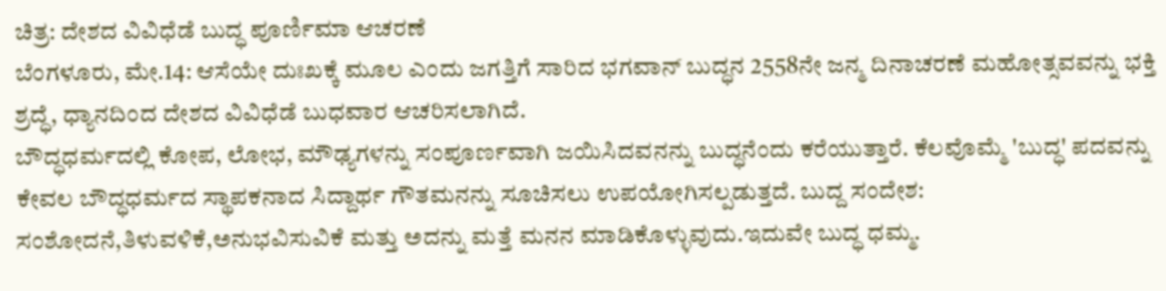ಚಿತ್ರ: ದೇಶದ ವಿವಿಧೆಡೆ ಬುದ್ಧ ಪೂರ್ಣಿಮಾ ಆಚರಣೆ
ಬೆಂಗಳೂರು, ಮೇ.14: ಆಸೆಯೇ ದುಃಖಕ್ಕೆ ಮೂಲ ಎಂದು ಜಗತ್ತಿಗೆ ಸಾರಿದ ಭಗವಾನ್ ಬುದ್ಧನ 2558ನೇ ಜನ್ಮ ದಿನಾಚರಣೆ ಮಹೋತ್ಸವವನ್ನು ಭಕ್ತಿ ಶ್ರದ್ಧೆ, ಧ್ಯಾನದಿಂದ ದೇಶದ ವಿವಿಧೆಡೆ ಬುಧವಾರ ಆಚರಿಸಲಾಗಿದೆ.
ಬೌದ್ಧಧರ್ಮದಲ್ಲಿ ಕೋಪ, ಲೋಭ, ಮೌಢ್ಯಗಳನ್ನು ಸಂಪೂರ್ಣವಾಗಿ ಜಯಿಸಿದವನನ್ನು ಬುದ್ಧನೆಂದು ಕರೆಯುತ್ತಾರೆ. ಕೆಲವೊಮ್ಮೆ 'ಬುದ್ಧ' ಪದವನ್ನು ಕೇವಲ ಬೌದ್ಧಧರ್ಮದ ಸ್ಥಾಪಕನಾದ ಸಿದ್ದಾರ್ಥ ಗೌತಮನನ್ನು ಸೂಚಿಸಲು ಉಪಯೋಗಿಸಲ್ಪಡುತ್ತದೆ. ಬುದ್ದ ಸಂದೇಶ: ಸಂಶೋದನೆ,ತಿಳುವಳಿಕೆ,ಅನುಭವಿಸುವಿಕೆ ಮತ್ತು ಅದನ್ನು ಮತ್ತೆ ಮನನ ಮಾಡಿಕೊಳ್ಳುವುದು.ಇದುವೇ ಬುದ್ಧ ಧಮ್ಮ.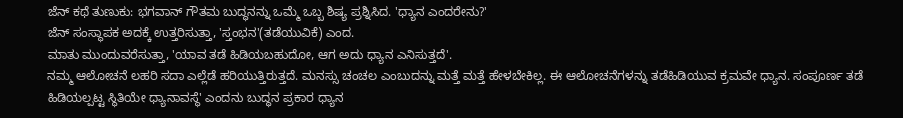ಜೆನ್ ಕಥೆ ತುಣುಕು: ಭಗವಾನ್ ಗೌತಮ ಬುದ್ಧನನ್ನು ಒಮ್ಮೆ ಒಬ್ಬ ಶಿಷ್ಯ ಪ್ರಶ್ನಿಸಿದ. 'ಧ್ಯಾನ ಎಂದರೇನು?'
ಜೆನ್ ಸಂಸ್ಥಾಪಕ ಅದಕ್ಕೆ ಉತ್ತರಿಸುತ್ತಾ, 'ಸ್ತಂಭನ'(ತಡೆಯುವಿಕೆ) ಎಂದ.
ಮಾತು ಮುಂದುವರೆಸುತ್ತಾ, 'ಯಾವ ತಡೆ ಹಿಡಿಯಬಹುದೋ, ಆಗ ಅದು ಧ್ಯಾನ ಎನಿಸುತ್ತದೆ'.
ನಮ್ಮ ಆಲೋಚನೆ ಲಹರಿ ಸದಾ ಎಲ್ಲೆಡೆ ಹರಿಯುತ್ತಿರುತ್ತದೆ. ಮನಸ್ಸು ಚಂಚಲ ಎಂಬುದನ್ನು ಮತ್ತೆ ಮತ್ತೆ ಹೇಳಬೇಕಿಲ್ಲ. ಈ ಆಲೋಚನೆಗಳನ್ನು ತಡೆಹಿಡಿಯುವ ಕ್ರಮವೇ ಧ್ಯಾನ. ಸಂಪೂರ್ಣ ತಡೆ ಹಿಡಿಯಲ್ಪಟ್ಟ ಸ್ಥಿತಿಯೇ ಧ್ಯಾನಾವಸ್ಥೆ' ಎಂದನು ಬುದ್ಧನ ಪ್ರಕಾರ ಧ್ಯಾನ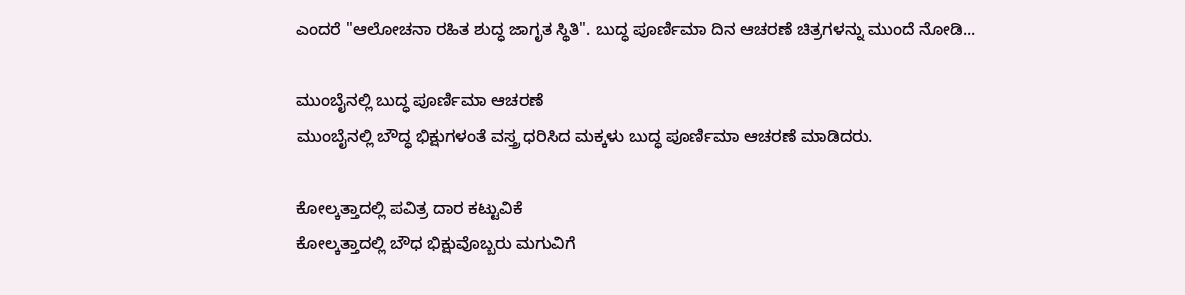ಎಂದರೆ "ಆಲೋಚನಾ ರಹಿತ ಶುದ್ಧ ಜಾಗೃತ ಸ್ಥಿತಿ". ಬುದ್ಧ ಪೂರ್ಣಿಮಾ ದಿನ ಆಚರಣೆ ಚಿತ್ರಗಳನ್ನು ಮುಂದೆ ನೋಡಿ...

ಮುಂಬೈನಲ್ಲಿ ಬುದ್ಧ ಪೂರ್ಣಿಮಾ ಆಚರಣೆ
ಮುಂಬೈನಲ್ಲಿ ಬೌದ್ಧ ಭಿಕ್ಷುಗಳಂತೆ ವಸ್ತ್ರ ಧರಿಸಿದ ಮಕ್ಕಳು ಬುದ್ಧ ಪೂರ್ಣಿಮಾ ಆಚರಣೆ ಮಾಡಿದರು.

ಕೋಲ್ಕತ್ತಾದಲ್ಲಿ ಪವಿತ್ರ ದಾರ ಕಟ್ಟುವಿಕೆ
ಕೋಲ್ಕತ್ತಾದಲ್ಲಿ ಬೌಧ ಭಿಕ್ಷುವೊಬ್ಬರು ಮಗುವಿಗೆ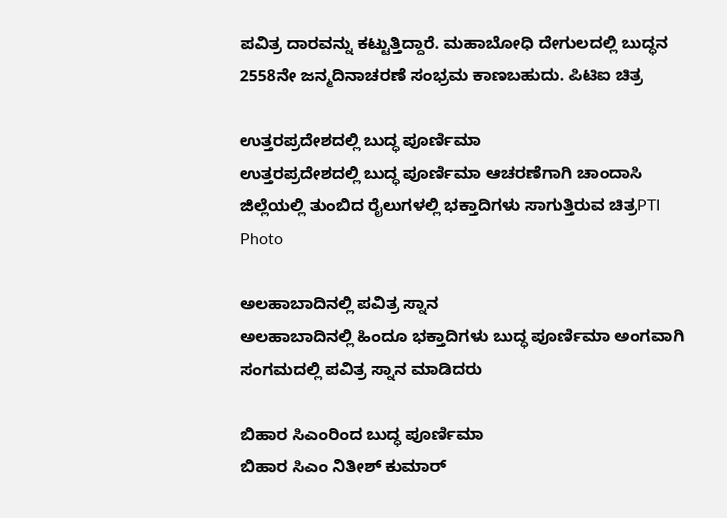ಪವಿತ್ರ ದಾರವನ್ನು ಕಟ್ಟುತ್ತಿದ್ದಾರೆ. ಮಹಾಬೋಧಿ ದೇಗುಲದಲ್ಲಿ ಬುದ್ಧನ 2558ನೇ ಜನ್ಮದಿನಾಚರಣೆ ಸಂಭ್ರಮ ಕಾಣಬಹುದು. ಪಿಟಿಐ ಚಿತ್ರ

ಉತ್ತರಪ್ರದೇಶದಲ್ಲಿ ಬುದ್ಧ ಪೂರ್ಣಿಮಾ
ಉತ್ತರಪ್ರದೇಶದಲ್ಲಿ ಬುದ್ಧ ಪೂರ್ಣಿಮಾ ಆಚರಣೆಗಾಗಿ ಚಾಂದಾಸಿ ಜಿಲ್ಲೆಯಲ್ಲಿ ತುಂಬಿದ ರೈಲುಗಳಲ್ಲಿ ಭಕ್ತಾದಿಗಳು ಸಾಗುತ್ತಿರುವ ಚಿತ್ರPTI Photo

ಅಲಹಾಬಾದಿನಲ್ಲಿ ಪವಿತ್ರ ಸ್ನಾನ
ಅಲಹಾಬಾದಿನಲ್ಲಿ ಹಿಂದೂ ಭಕ್ತಾದಿಗಳು ಬುದ್ಧ ಪೂರ್ಣಿಮಾ ಅಂಗವಾಗಿ ಸಂಗಮದಲ್ಲಿ ಪವಿತ್ರ ಸ್ನಾನ ಮಾಡಿದರು

ಬಿಹಾರ ಸಿಎಂರಿಂದ ಬುದ್ಧ ಪೂರ್ಣಿಮಾ
ಬಿಹಾರ ಸಿಎಂ ನಿತೀಶ್ ಕುಮಾರ್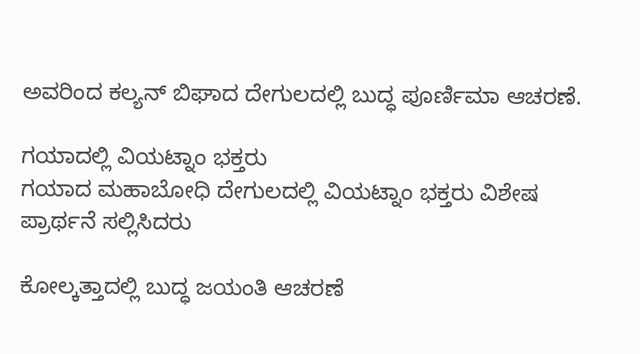ಅವರಿಂದ ಕಲ್ಯನ್ ಬಿಘಾದ ದೇಗುಲದಲ್ಲಿ ಬುದ್ಧ ಪೂರ್ಣಿಮಾ ಆಚರಣೆ.

ಗಯಾದಲ್ಲಿ ವಿಯಟ್ನಾಂ ಭಕ್ತರು
ಗಯಾದ ಮಹಾಬೋಧಿ ದೇಗುಲದಲ್ಲಿ ವಿಯಟ್ನಾಂ ಭಕ್ತರು ವಿಶೇಷ ಪ್ರಾರ್ಥನೆ ಸಲ್ಲಿಸಿದರು

ಕೋಲ್ಕತ್ತಾದಲ್ಲಿ ಬುದ್ಧ ಜಯಂತಿ ಆಚರಣೆ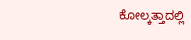ಕೋಲ್ಕತ್ತಾದಲ್ಲಿ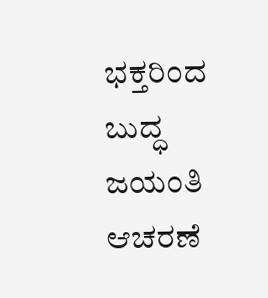ಭಕ್ತರಿಂದ ಬುದ್ಧ ಜಯಂತಿ ಆಚರಣೆ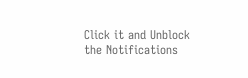Click it and Unblock the Notifications